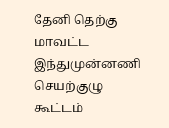தேனி தெற்கு மாவட்ட இந்துமுன்னணி செயற்குழு கூட்டம்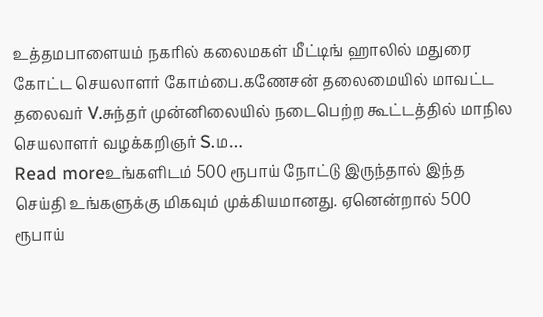உத்தமபாளையம் நகரில் கலைமகள் மீட்டிங் ஹாலில் மதுரை கோட்ட செயலாளர் கோம்பை.கணேசன் தலைமையில் மாவட்ட தலைவர் V.சுந்தர் முன்னிலையில் நடைபெற்ற கூட்டத்தில் மாநில செயலாளர் வழக்கறிஞர் S.ம…
Read moreஉங்களிடம் 500 ரூபாய் நோட்டு இருந்தால் இந்த செய்தி உங்களுக்கு மிகவும் முக்கியமானது. ஏனென்றால் 500 ரூபாய்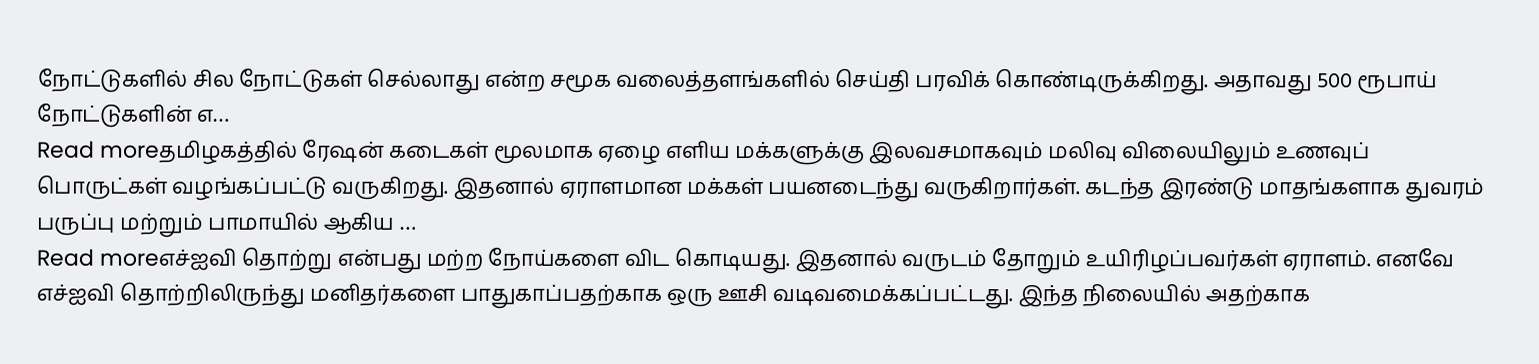நோட்டுகளில் சில நோட்டுகள் செல்லாது என்ற சமூக வலைத்தளங்களில் செய்தி பரவிக் கொண்டிருக்கிறது. அதாவது 500 ரூபாய் நோட்டுகளின் எ…
Read moreதமிழகத்தில் ரேஷன் கடைகள் மூலமாக ஏழை எளிய மக்களுக்கு இலவசமாகவும் மலிவு விலையிலும் உணவுப் பொருட்கள் வழங்கப்பட்டு வருகிறது. இதனால் ஏராளமான மக்கள் பயனடைந்து வருகிறார்கள். கடந்த இரண்டு மாதங்களாக துவரம் பருப்பு மற்றும் பாமாயில் ஆகிய …
Read moreஎச்ஐவி தொற்று என்பது மற்ற நோய்களை விட கொடியது. இதனால் வருடம் தோறும் உயிரிழப்பவர்கள் ஏராளம். எனவே எச்ஐவி தொற்றிலிருந்து மனிதர்களை பாதுகாப்பதற்காக ஒரு ஊசி வடிவமைக்கப்பட்டது. இந்த நிலையில் அதற்காக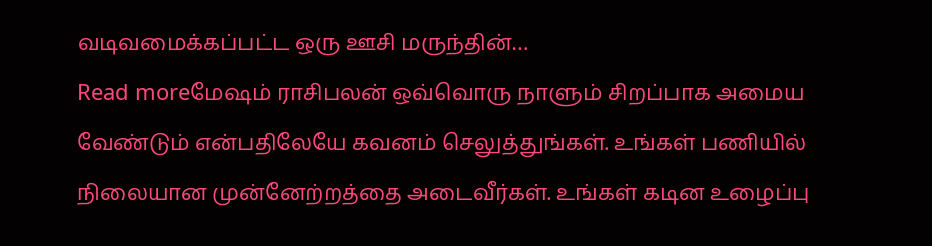வடிவமைக்கப்பட்ட ஒரு ஊசி மருந்தின்…
Read moreமேஷம் ராசிபலன் ஒவ்வொரு நாளும் சிறப்பாக அமைய வேண்டும் என்பதிலேயே கவனம் செலுத்துங்கள். உங்கள் பணியில் நிலையான முன்னேற்றத்தை அடைவீர்கள். உங்கள் கடின உழைப்பு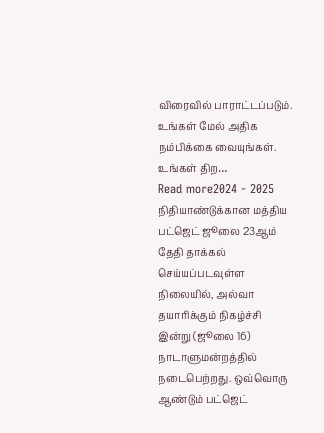விரைவில் பாராட்டப்படும். உங்கள் மேல் அதிக நம்பிக்கை வையுங்கள். உங்கள் திற…
Read more2024 - 2025 நிதியாண்டுக்கான மத்திய பட்ஜெட் ஜூலை 23ஆம் தேதி தாக்கல் செய்யப்படவுள்ள நிலையில், அல்வா தயாரிக்கும் நிகழ்ச்சி இன்று (ஜூலை 16) நாடாளுமன்றத்தில் நடைபெற்றது. ஒவ்வொரு ஆண்டும் பட்ஜெட்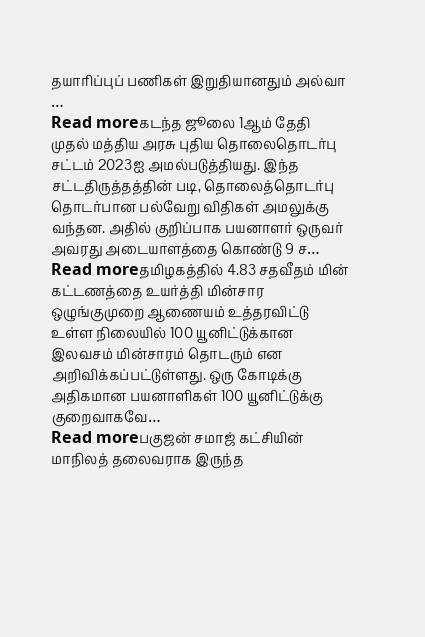தயாரிப்புப் பணிகள் இறுதியானதும் அல்வா …
Read moreகடந்த ஜூலை 1ஆம் தேதி முதல் மத்திய அரசு புதிய தொலைதொடர்பு சட்டம் 2023ஐ அமல்படுத்தியது. இந்த சட்டதிருத்தத்தின் படி, தொலைத்தொடர்பு தொடர்பான பல்வேறு விதிகள் அமலுக்கு வந்தன. அதில் குறிப்பாக பயனாளர் ஒருவர் அவரது அடையாளத்தை கொண்டு 9 ச…
Read moreதமிழகத்தில் 4.83 சதவீதம் மின் கட்டணத்தை உயர்த்தி மின்சார ஒழுங்குமுறை ஆணையம் உத்தரவிட்டு உள்ள நிலையில் 100 யூனிட்டுக்கான இலவசம் மின்சாரம் தொடரும் என அறிவிக்கப்பட்டுள்ளது. ஒரு கோடிக்கு அதிகமான பயனாளிகள் 100 யூனிட்டுக்கு குறைவாகவே…
Read moreபகுஜன் சமாஜ் கட்சியின் மாநிலத் தலைவராக இருந்த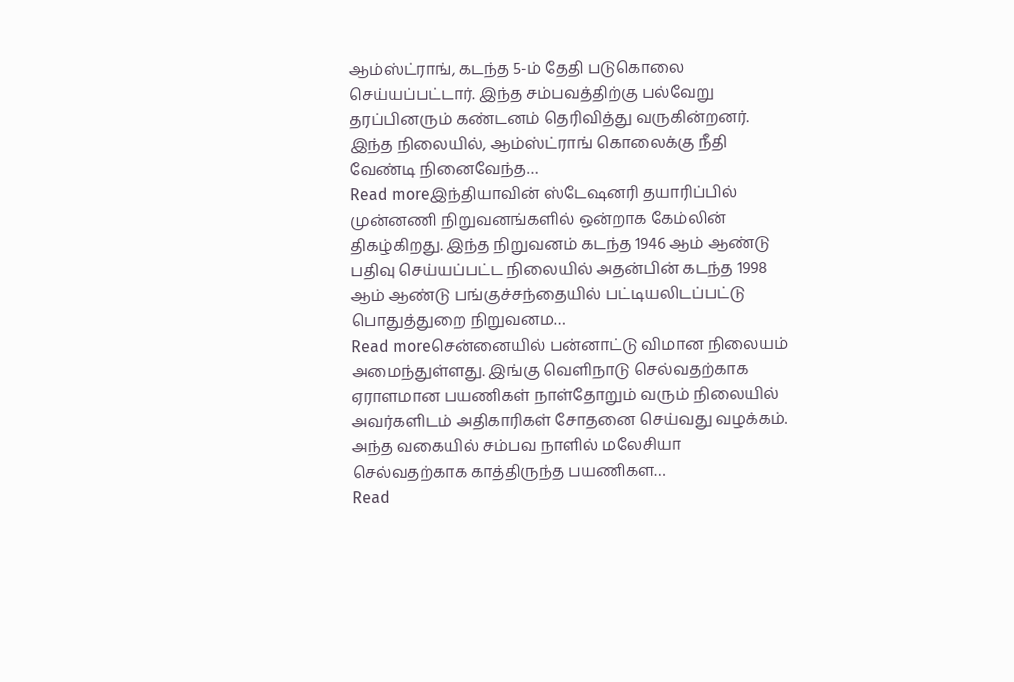ஆம்ஸ்ட்ராங், கடந்த 5-ம் தேதி படுகொலை செய்யப்பட்டார். இந்த சம்பவத்திற்கு பல்வேறு தரப்பினரும் கண்டனம் தெரிவித்து வருகின்றனர். இந்த நிலையில், ஆம்ஸ்ட்ராங் கொலைக்கு நீதி வேண்டி நினைவேந்த…
Read moreஇந்தியாவின் ஸ்டேஷனரி தயாரிப்பில் முன்னணி நிறுவனங்களில் ஒன்றாக கேம்லின் திகழ்கிறது. இந்த நிறுவனம் கடந்த 1946 ஆம் ஆண்டு பதிவு செய்யப்பட்ட நிலையில் அதன்பின் கடந்த 1998 ஆம் ஆண்டு பங்குச்சந்தையில் பட்டியலிடப்பட்டு பொதுத்துறை நிறுவனம…
Read moreசென்னையில் பன்னாட்டு விமான நிலையம் அமைந்துள்ளது. இங்கு வெளிநாடு செல்வதற்காக ஏராளமான பயணிகள் நாள்தோறும் வரும் நிலையில் அவர்களிடம் அதிகாரிகள் சோதனை செய்வது வழக்கம். அந்த வகையில் சம்பவ நாளில் மலேசியா செல்வதற்காக காத்திருந்த பயணிகள…
Read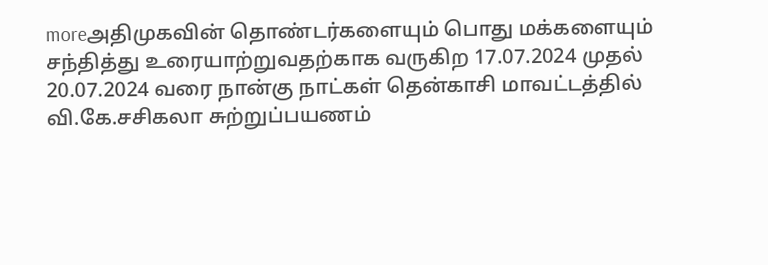moreஅதிமுகவின் தொண்டர்களையும் பொது மக்களையும் சந்தித்து உரையாற்றுவதற்காக வருகிற 17.07.2024 முதல் 20.07.2024 வரை நான்கு நாட்கள் தென்காசி மாவட்டத்தில் வி.கே.சசிகலா சுற்றுப்பயணம்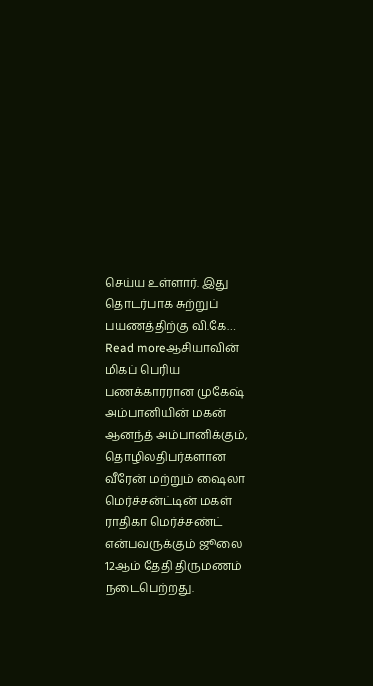செய்ய உள்ளார். இது தொடர்பாக சுற்றுப் பயணத்திற்கு வி.கே…
Read moreஆசியாவின் மிகப் பெரிய பணக்காரரான முகேஷ் அம்பானியின் மகன் ஆனந்த் அம்பானிக்கும், தொழிலதிபர்களான வீரேன் மற்றும் ஷைலா மெர்ச்சன்ட்டின் மகள் ராதிகா மெர்ச்சண்ட் என்பவருக்கும் ஜூலை 12ஆம் தேதி திருமணம் நடைபெற்றது.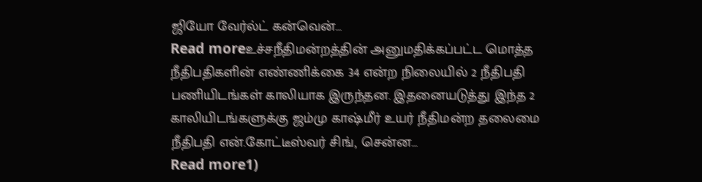ஜியோ வேர்ல்ட் கன்வென்…
Read moreஉச்சநீதிமன்றத்தின் அனுமதிக்கப்பட்ட மொத்த நீதிபதிகளின் எண்ணிக்கை 34 என்ற நிலையில் 2 நீதிபதி பணியிடங்கள் காலியாக இருந்தன. இதனையடுத்து இந்த 2 காலியிடங்களுக்கு ஜம்மு காஷ்மீர் உயர் நீதிமன்ற தலைமை நீதிபதி என்.கோட்டீஸ்வர் சிங், சென்ன…
Read more1)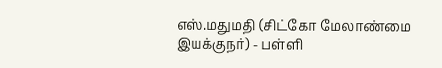எஸ்.மதுமதி (சிட்கோ மேலாண்மை இயக்குநர்) - பள்ளி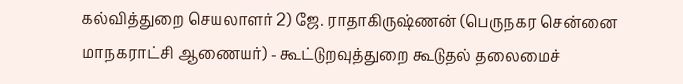கல்வித்துறை செயலாளர் 2) ஜே. ராதாகிருஷ்ணன் (பெருநகர சென்னை மாநகராட்சி ஆணையர்) - கூட்டுறவுத்துறை கூடுதல் தலைமைச்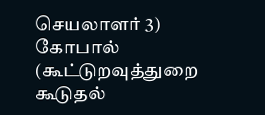செயலாளர் 3) கோபால் (கூட்டுறவுத்துறை கூடுதல்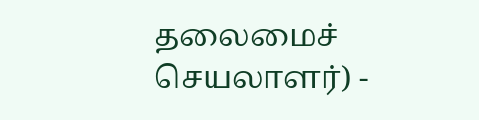தலைமைச் செயலாளர்) -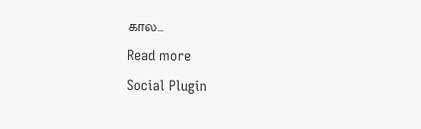கால…
Read more
Social Plugin